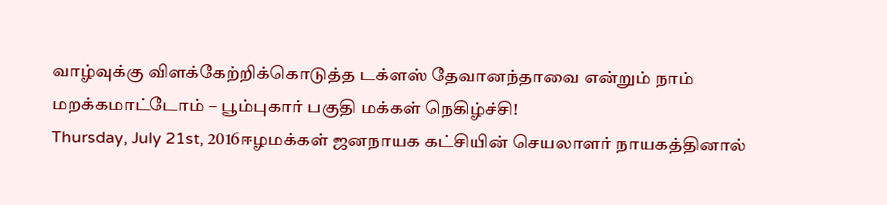வாழ்வுக்கு விளக்கேற்றிக்கொடுத்த டக்ளஸ் தேவானந்தாவை என்றும் நாம் மறக்கமாட்டோம் – பூம்புகார் பகுதி மக்கள் நெகிழ்ச்சி!
Thursday, July 21st, 2016ஈழமக்கள் ஜனநாயக கட்சியின் செயலாளர் நாயகத்தினால்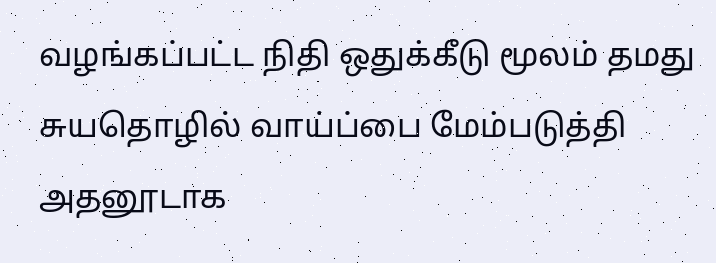வழங்கப்பட்ட நிதி ஒதுக்கீடு மூலம் தமது சுயதொழில் வாய்ப்பை மேம்படுத்தி அதனூடாக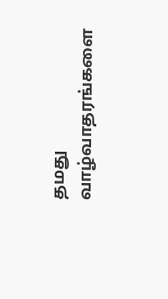தமது வாழ்வாதரங்களை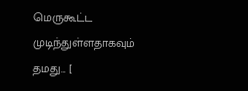மெருகூட்ட முடிந்துள்ளதாகவும் தமது... [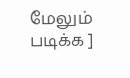மேலும் படிக்க ]